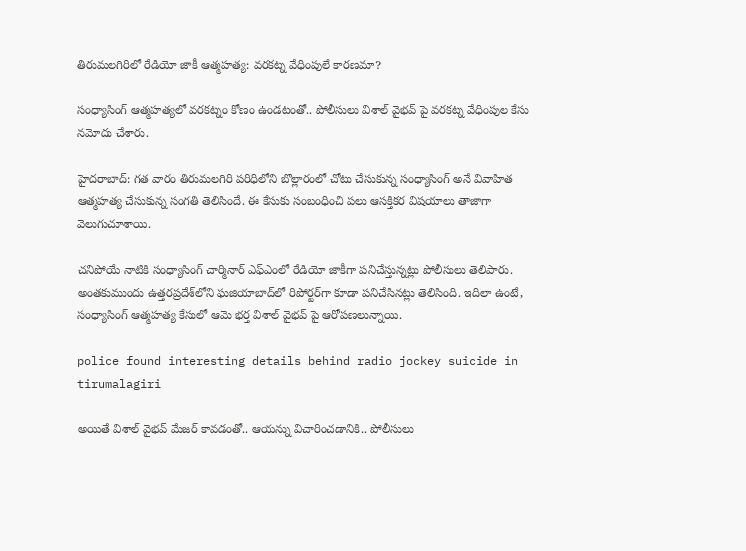తిరుమలగిరిలో రేడియో జాకీ ఆత్మహత్య: వరకట్న వేధింపులే కారణమా?

సంధ్యాసింగ్ ఆత్మహత్యలో వరకట్నం కోణం ఉండటంతో.. పోలీసులు విశాల్ వైభవ్ పై వరకట్న వేధింపుల కేసు నమోదు చేశారు.

హైదరాబాద్: గత వారం తిరుమలగిరి పరిధిలోని బొల్లారంలో చోటు చేసుకున్న సంధ్యాసింగ్‌ అనే వివాహిత ఆత్మహత్య చేసుకున్న సంగతి తెలిసిందే. ఈ కేసుకు సంబంధించి పలు ఆసక్తికర విషయాలు తాజాగా వెలుగుచూశాయి.

చనిపోయే నాటికి సంధ్యాసింగ్ చార్మినార్‌ ఎఫ్ఎంలో రేడియో జాకీగా పనిచేస్తున్నట్లు పోలీసులు తెలిపారు. అంతకుముందు ఉత్తరప్రదేశ్‌లోని ఘజియాబాద్‌లో రిపోర్టర్‌గా కూడా పనిచేసినట్లు తెలిసింది. ఇదిలా ఉంటే, సంధ్యాసింగ్ ఆత్మహత్య కేసులో ఆమె భర్త విశాల్ వైభవ్ పై ఆరోపణలున్నాయి.

police found interesting details behind radio jockey suicide in tirumalagiri

అయితే విశాల్ వైభవ్ మేజర్ కావడంతో.. ఆయన్ను విచారించడానికి.. పోలీసులు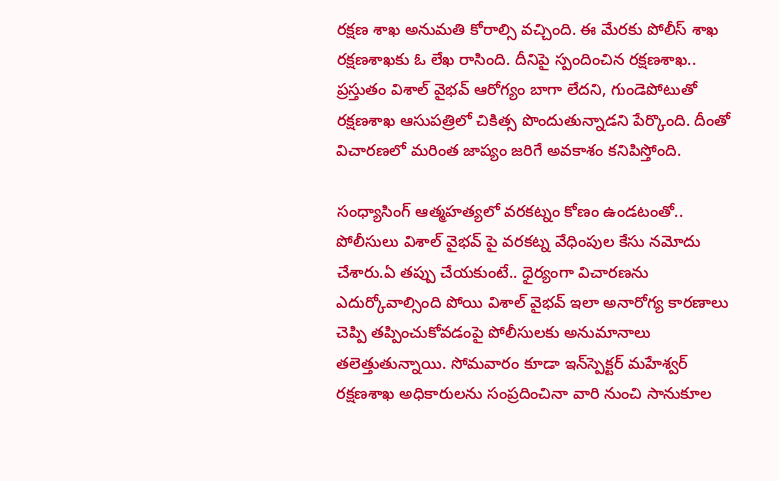రక్షణ శాఖ అనుమతి కోరాల్సి వచ్చింది. ఈ మేరకు పోలీస్ శాఖ రక్షణశాఖకు ఓ లేఖ రాసింది. దీనిపై స్పందించిన రక్షణశాఖ.. ప్రస్తుతం విశాల్ వైభవ్ ఆరోగ్యం బాగా లేదని, గుండెపోటుతో రక్షణశాఖ ఆసుపత్రిలో చికిత్స పొందుతున్నాడని పేర్కొంది. దీంతో విచారణలో మరింత జాప్యం జరిగే అవకాశం కనిపిస్తోంది.

సంధ్యాసింగ్ ఆత్మహత్యలో వరకట్నం కోణం ఉండటంతో.. పోలీసులు విశాల్ వైభవ్ పై వరకట్న వేధింపుల కేసు నమోదు చేశారు.ఏ తప్పు చేయకుంటే.. ధైర్యంగా విచారణను ఎదుర్కోవాల్సింది పోయి విశాల్ వైభవ్ ఇలా అనారోగ్య కారణాలు చెప్పి తప్పించుకోవడంపై పోలీసులకు అనుమానాలు తలెత్తుతున్నాయి. సోమవారం కూడా ఇన్‌స్పెక్టర్‌ మహేశ్వర్‌ రక్షణశాఖ అధికారులను సంప్రదించినా వారి నుంచి సానుకూల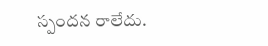స్పందన రాలేదు.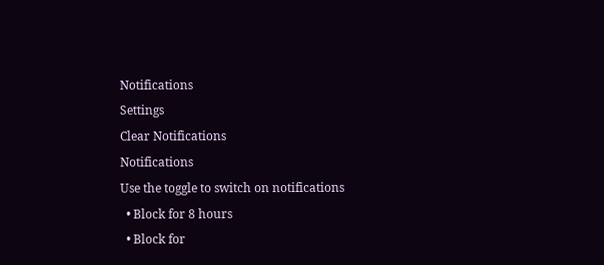Notifications
Settings
Clear Notifications
Notifications
Use the toggle to switch on notifications
  • Block for 8 hours
  • Block for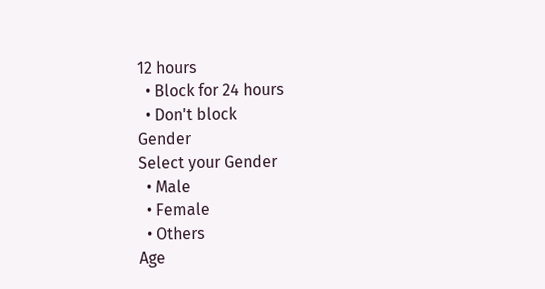12 hours
  • Block for 24 hours
  • Don't block
Gender
Select your Gender
  • Male
  • Female
  • Others
Age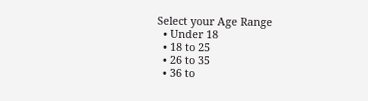Select your Age Range
  • Under 18
  • 18 to 25
  • 26 to 35
  • 36 to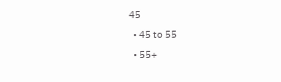45
  • 45 to 55
  • 55+